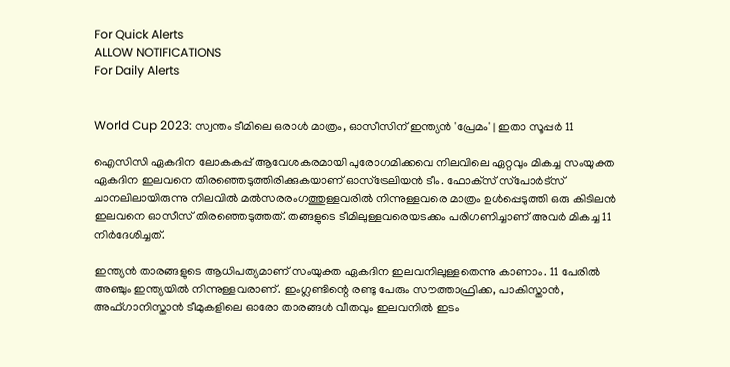For Quick Alerts
ALLOW NOTIFICATIONS
For Daily Alerts


World Cup 2023: സ്വന്തം ടീമിലെ ഒരാള്‍ മാത്രം, ഓസീസിന് ഇന്ത്യന്‍ 'പ്രേമം' | ഇതാ സൂപ്പര്‍ 11

ഐസിസി ഏകദിന ലോകകപ്പ് ആവേശകരമായി പുരോഗമിക്കവെ നിലവിലെ ഏറ്റവും മികച്ച സംയുക്ത ഏകദിന ഇലവനെ തിരഞ്ഞെടുത്തിരിക്കുകയാണ് ഓസ്‌ട്രേലിയന്‍ ടീം. ഫോക്‌സ് സ്‌പോര്‍ട്‌സ് ചാനലിലായിരുന്നു നിലവില്‍ മല്‍സരരംഗത്തുള്ളവരില്‍ നിന്നുള്ളവരെ മാത്രം ഉള്‍പ്പെടുത്തി ഒരു കിടിലന്‍ ഇലവനെ ഓസീസ് തിരഞ്ഞെടുത്തത്. തങ്ങളുടെ ടീമിലുള്ളവരെയടക്കം പരിഗണിച്ചാണ് അവര്‍ മികച്ച 11 നിര്‍ദേശിച്ചത്.

ഇന്ത്യന്‍ താരങ്ങളുടെ ആധിപത്യമാണ് സംയുക്ത ഏകദിന ഇലവനിലുള്ളതെന്നു കാണാം. 11 പേരില്‍ അഞ്ചും ഇന്ത്യയില്‍ നിന്നുള്ളവരാണ്. ഇംഗ്ലണ്ടിന്റെ രണ്ടു പേരും സൗത്താഫ്രിക്ക, പാകിസ്താന്‍, അഫ്ഗാനിസ്താന്‍ ടീമുകളിലെ ഓരോ താരങ്ങള്‍ വീതവും ഇലവനില്‍ ഇടം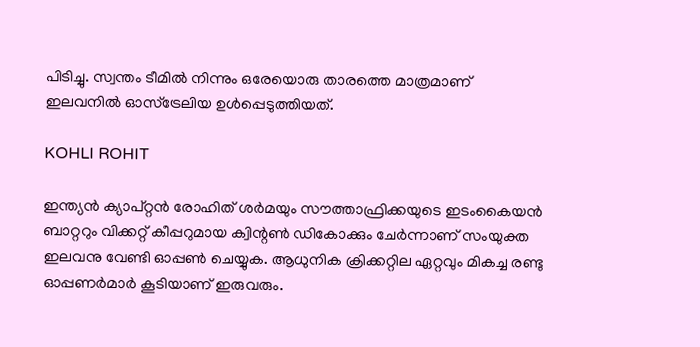പിടിച്ചു. സ്വന്തം ടീമില്‍ നിന്നും ഒരേയൊരു താരത്തെ മാത്രമാണ് ഇലവനില്‍ ഓസ്‌ട്രേലിയ ഉള്‍പ്പെടുത്തിയത്.

KOHLI ROHIT

ഇന്ത്യന്‍ ക്യാപ്റ്റന്‍ രോഹിത് ശര്‍മയും സൗത്താഫ്രിക്കയുടെ ഇടംകൈയന്‍ ബാറ്ററും വിക്കറ്റ് കീപ്പറുമായ ക്വിന്റണ്‍ ഡികോക്കും ചേര്‍ന്നാണ് സംയുക്ത ഇലവനു വേണ്ടി ഓപ്പണ്‍ ചെയ്യുക. ആധുനിക ക്രിക്കറ്റില ഏറ്റവും മികച്ച രണ്ടു ഓപ്പണര്‍മാര്‍ കൂടിയാണ് ഇരുവരും.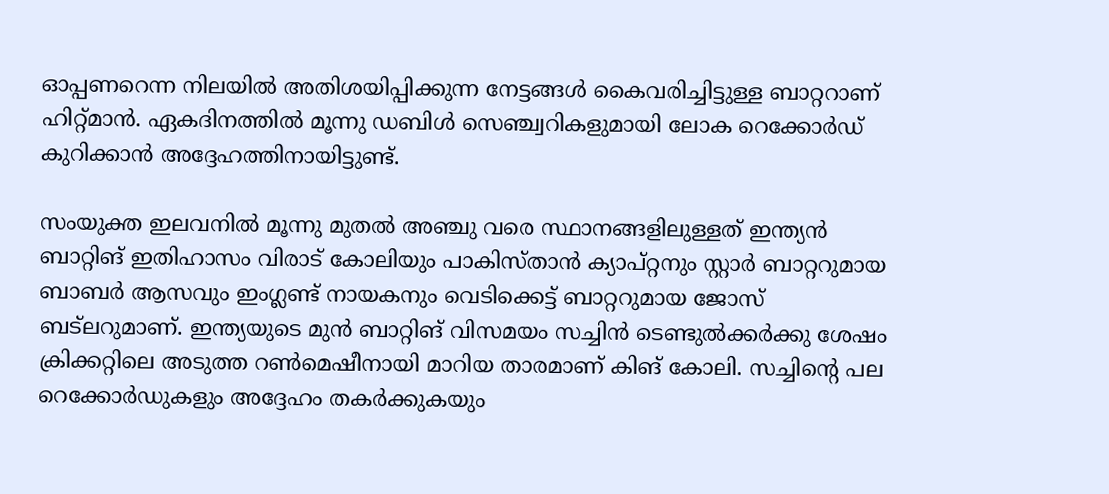ഓപ്പണറെന്ന നിലയില്‍ അതിശയിപ്പിക്കുന്ന നേട്ടങ്ങള്‍ കൈവരിച്ചിട്ടുള്ള ബാറ്ററാണ് ഹിറ്റ്മാന്‍. ഏകദിനത്തില്‍ മൂന്നു ഡബിള്‍ സെഞ്ച്വറികളുമായി ലോക റെക്കോര്‍ഡ് കുറിക്കാന്‍ അദ്ദേഹത്തിനായിട്ടുണ്ട്.

സംയുക്ത ഇലവനില്‍ മൂന്നു മുതല്‍ അഞ്ചു വരെ സ്ഥാനങ്ങളിലുള്ളത് ഇന്ത്യന്‍ ബാറ്റിങ് ഇതിഹാസം വിരാട് കോലിയും പാകിസ്താന്‍ ക്യാപ്റ്റനും സ്റ്റാര്‍ ബാറ്ററുമായ ബാബര്‍ ആസവും ഇംഗ്ലണ്ട് നായകനും വെടിക്കെട്ട് ബാറ്ററുമായ ജോസ് ബട്‌ലറുമാണ്. ഇന്ത്യയുടെ മുന്‍ ബാറ്റിങ് വിസമയം സച്ചിന്‍ ടെണ്ടുല്‍ക്കര്‍ക്കു ശേഷം ക്രിക്കറ്റിലെ അടുത്ത റണ്‍മെഷീനായി മാറിയ താരമാണ് കിങ് കോലി. സച്ചിന്റെ പല റെക്കോര്‍ഡുകളും അദ്ദേഹം തകര്‍ക്കുകയും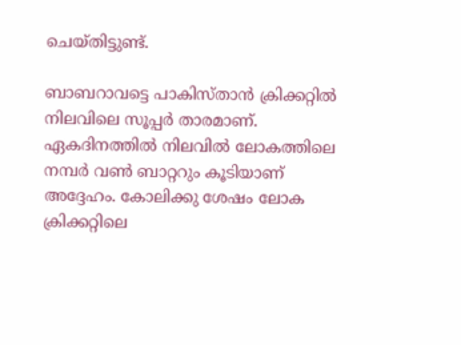ചെയ്തിട്ടുണ്ട്.

ബാബറാവട്ടെ പാകിസ്താന്‍ ക്രിക്കറ്റില്‍ നിലവിലെ സൂപ്പര്‍ താരമാണ്. ഏകദിനത്തില്‍ നിലവില്‍ ലോകത്തിലെ നമ്പര്‍ വണ്‍ ബാറ്ററും കൂടിയാണ് അദ്ദേഹം. കോലിക്കു ശേഷം ലോക ക്രിക്കറ്റിലെ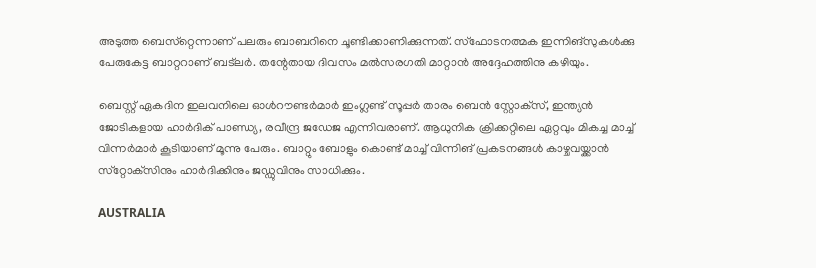അടുത്ത ബെസ്‌റ്റെന്നാണ് പലരും ബാബറിനെ ചൂണ്ടിക്കാണിക്കുന്നത്. സ്‌ഫോടനത്മക ഇന്നിങ്‌സുകള്‍ക്കു പേരുകേട്ട ബാറ്ററാണ് ബട്‌ലര്‍. തന്റേതായ ദിവസം മല്‍സരഗതി മാറ്റാന്‍ അദ്ദേഹത്തിനു കഴിയും.

ബെസ്റ്റ് ഏകദിന ഇലവനിലെ ഓള്‍റൗണ്ടര്‍മാര്‍ ഇംഗ്ലണ്ട് സൂപ്പര്‍ താരം ബെന്‍ സ്റ്റോക്‌സ്, ഇന്ത്യന്‍ ജോടികളായ ഹാര്‍ദിക് പാണ്ഡ്യ, രവീന്ദ്ര ജഡേജ എന്നിവരാണ്. ആധുനിക ക്രിക്കറ്റിലെ ഏറ്റവും മികച്ച മാച്ച് വിന്നര്‍മാര്‍ കൂടിയാണ് മൂന്നു പേരും. ബാറ്റും ബോളും കൊണ്ട് മാച്ച് വിന്നിങ് പ്രകടനങ്ങള്‍ കാഴ്ചവയ്ക്കാന്‍ സ്‌റ്റോക്‌സിനും ഹാര്‍ദിക്കിനും ജഡ്ഡുവിനും സാധിക്കും.

AUSTRALIA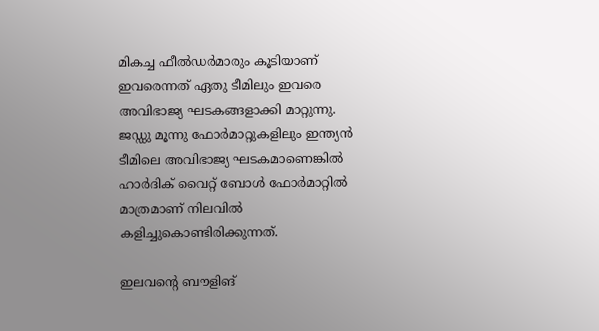മികച്ച ഫീല്‍ഡര്‍മാരും കൂടിയാണ് ഇവരെന്നത് ഏതു ടീമിലും ഇവരെ അവിഭാജ്യ ഘടകങ്ങളാക്കി മാറ്റുന്നു. ജഡ്ഡു മൂന്നു ഫോര്‍മാറ്റുകളിലും ഇന്ത്യന്‍ ടീമിലെ അവിഭാജ്യ ഘടകമാണെങ്കില്‍ ഹാര്‍ദിക് വൈറ്റ് ബോള്‍ ഫോര്‍മാറ്റില്‍ മാത്രമാണ് നിലവില്‍ കളിച്ചുകൊണ്ടിരിക്കുന്നത്.

ഇലവന്റെ ബൗളിങ്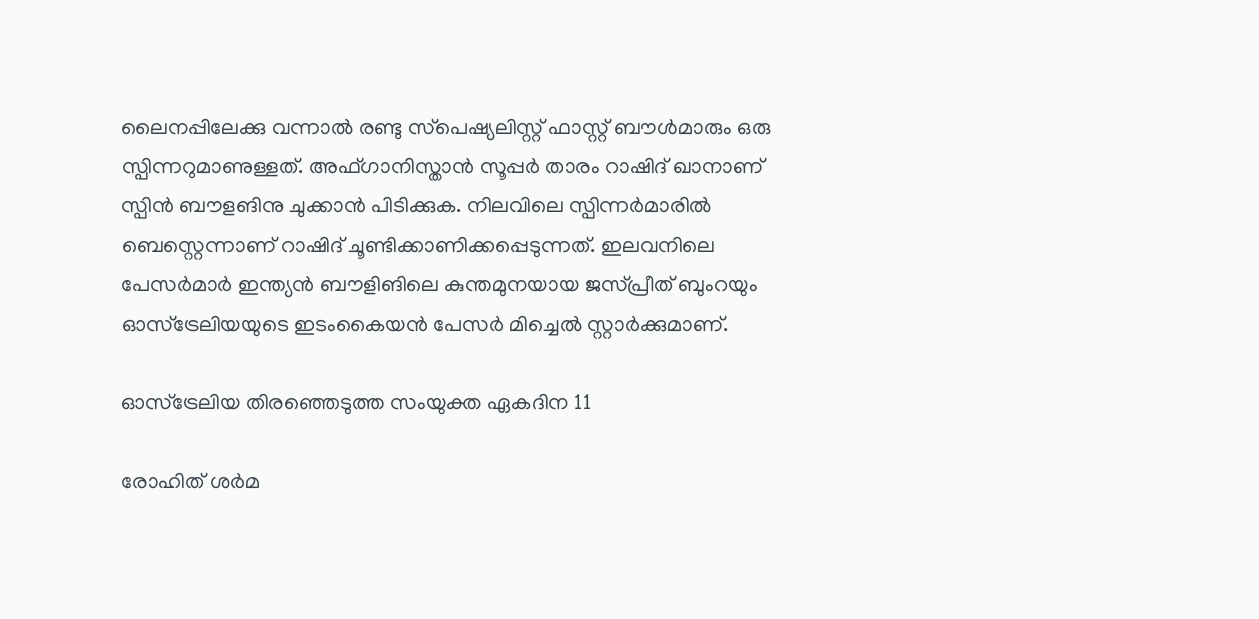ലൈനപ്പിലേക്കു വന്നാല്‍ രണ്ടു സ്‌പെഷ്യലിസ്റ്റ് ഫാസ്റ്റ് ബൗള്‍മാരും ഒരു സ്പിന്നറുമാണുള്ളത്. അഫ്ഗാനിസ്താന്‍ സൂപ്പര്‍ താരം റാഷിദ് ഖാനാണ് സ്പിന്‍ ബൗളങിനു ചുക്കാന്‍ പിടിക്കുക. നിലവിലെ സ്പിന്നര്‍മാരില്‍ ബെസ്റ്റെന്നാണ് റാഷിദ് ചൂണ്ടിക്കാണിക്കപ്പെടുന്നത്. ഇലവനിലെ പേസര്‍മാര്‍ ഇന്ത്യന്‍ ബൗളിങിലെ കുന്തമുനയായ ജസ്പ്രീത് ബുംറയും ഓസ്‌ട്രേലിയയുടെ ഇടംകൈയന്‍ പേസര്‍ മിച്ചെല്‍ സ്റ്റാര്‍ക്കുമാണ്.

ഓസ്‌ട്രേലിയ തിരഞ്ഞെടുത്ത സംയുക്ത ഏകദിന 11

രോഹിത് ശര്‍മ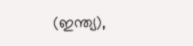(ഇന്ത്യ),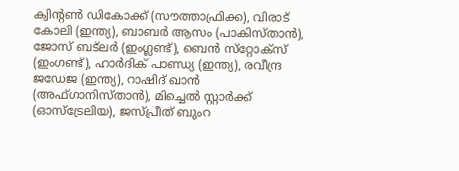ക്വിന്റണ്‍ ഡികോക്ക് (സൗത്താഫ്രിക്ക), വിരാട് കോലി (ഇന്ത്യ), ബാബര്‍ ആസം (പാകിസ്താന്‍), ജോസ് ബട്‌ലര്‍ (ഇംഗ്ലണ്ട്), ബെന്‍ സ്‌റ്റോക്‌സ് (ഇംഗണ്ട്), ഹാര്‍ദിക് പാണ്ഡ്യ (ഇന്ത്യ), രവീന്ദ്ര ജഡേജ (ഇന്ത്യ), റാഷിദ് ഖാന്‍ (അഫ്ഗാനിസ്താന്‍), മിച്ചെല്‍ സ്റ്റാര്‍ക്ക് (ഓസ്‌ട്രേലിയ), ജസ്പ്രീത് ബുംറ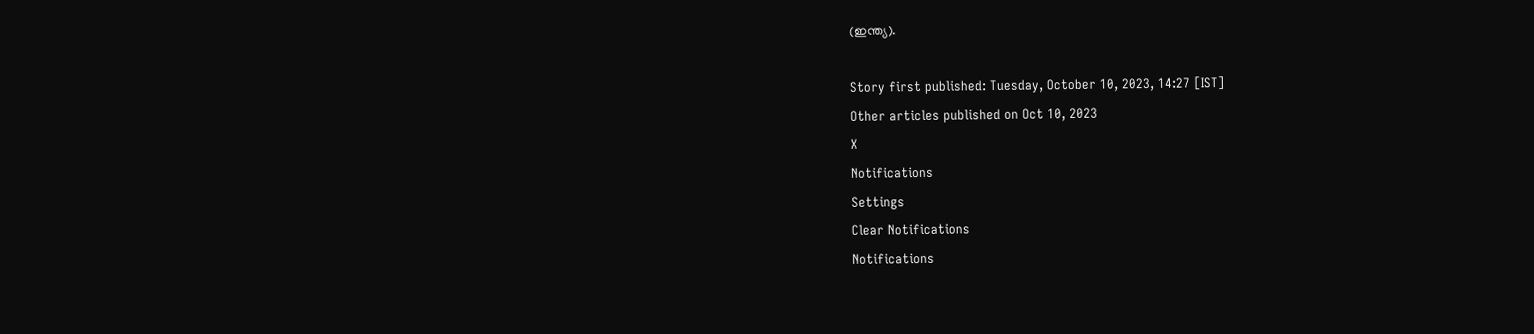(ഇന്ത്യ).

Story first published: Tuesday, October 10, 2023, 14:27 [IST]
Other articles published on Oct 10, 2023
X
Notifications
Settings
Clear Notifications
Notifications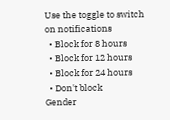Use the toggle to switch on notifications
  • Block for 8 hours
  • Block for 12 hours
  • Block for 24 hours
  • Don't block
Gender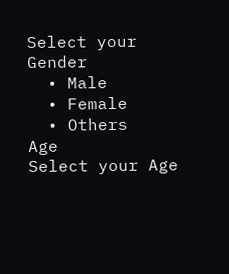Select your Gender
  • Male
  • Female
  • Others
Age
Select your Age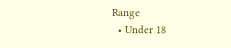Range
  • Under 18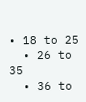• 18 to 25
  • 26 to 35
  • 36 to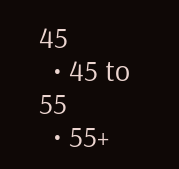45
  • 45 to 55
  • 55+